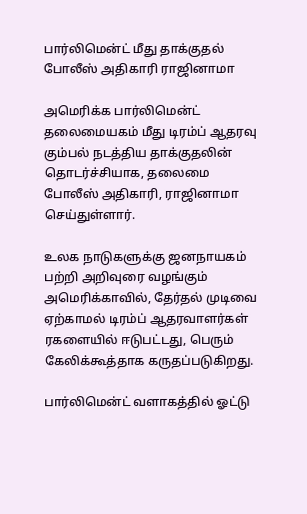பார்லிமென்ட் மீது தாக்குதல் போலீஸ் அதிகாரி ராஜினாமா

அமெரிக்க பார்லிமென்ட் தலைமையகம் மீது டிரம்ப் ஆதரவு கும்பல் நடத்திய தாக்குதலின் தொடர்ச்சியாக, தலைமை போலீஸ் அதிகாரி, ராஜினாமா செய்துள்ளார்.

உலக நாடுகளுக்கு ஜனநாயகம் பற்றி அறிவுரை வழங்கும் அமெரிக்காவில், தேர்தல் முடிவை ஏற்காமல் டிரம்ப் ஆதரவாளர்கள் ரகளையில் ஈடுபட்டது, பெரும் கேலிக்கூத்தாக கருதப்படுகிறது.

பார்லிமென்ட் வளாகத்தில் ஓட்டு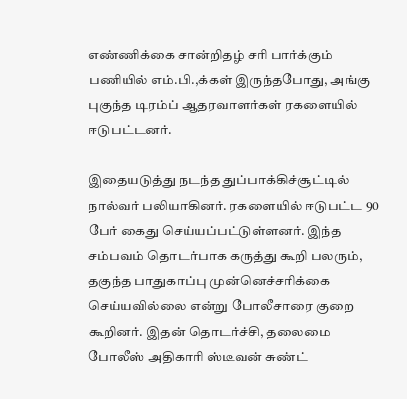எண்ணிக்கை சான்றிதழ் சரி பார்க்கும் பணியில் எம்.பி.,க்கள் இருந்தபோது, அங்கு புகுந்த டிரம்ப் ஆதரவாளர்கள் ரகளையில் ஈடுபட்டனர்.

இதையடுத்து நடந்த துப்பாக்கிச்சூட்டில் நால்வர் பலியாகினர். ரகளையில் ஈடுபட்ட 90 பேர் கைது செய்யப்பட்டுள்ளனர். இந்த சம்பவம் தொடர்பாக கருத்து கூறி பலரும், தகுந்த பாதுகாப்பு முன்னெச்சரிக்கை செய்யவில்லை என்று போலீசாரை குறை கூறினர். இதன் தொடர்ச்சி, தலைமை போலீஸ் அதிகாரி ஸ்டீவன் சுண்ட்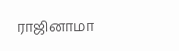ராஜினாமா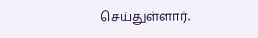செய்துள்ளார்.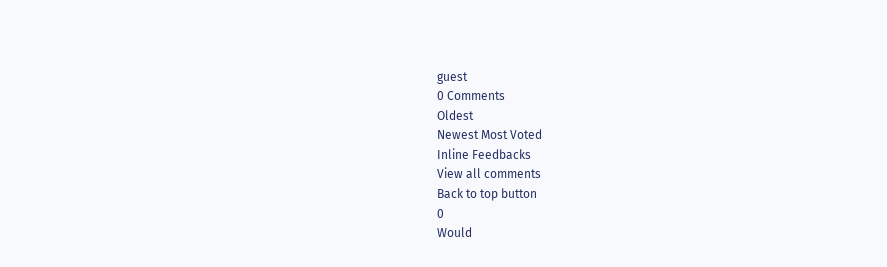guest
0 Comments
Oldest
Newest Most Voted
Inline Feedbacks
View all comments
Back to top button
0
Would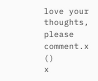love your thoughts, please comment.x
()
x